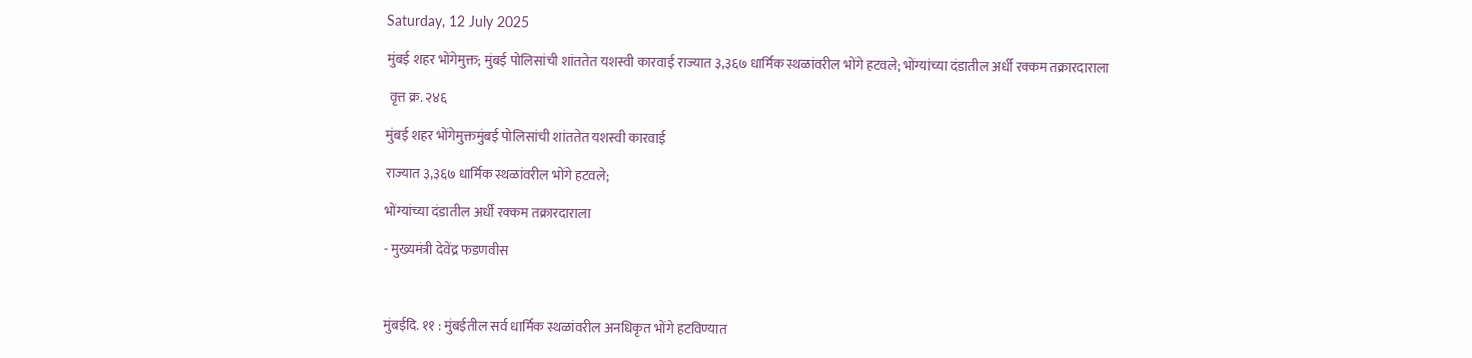Saturday, 12 July 2025

मुंबई शहर भोंगेमुक्त; मुंबई पोलिसांची शांततेत यशस्वी कारवाई राज्यात ३,३६७ धार्मिक स्थळांवरील भोंगे हटवले; भोंग्यांच्या दंडातील अर्धी रक्कम तक्रारदाराला

 वृत्त क्र. २४६

मुंबई शहर भोंगेमुक्तमुंबई पोलिसांची शांततेत यशस्वी कारवाई

राज्यात ३,३६७ धार्मिक स्थळांवरील भोंगे हटवले;

भोंग्यांच्या दंडातील अर्धी रक्कम तक्रारदाराला

- मुख्यमंत्री देवेंद्र फडणवीस



मुंबईदि. ११ : मुंबईतील सर्व धार्मिक स्थळांवरील अनधिकृत भोंगे हटविण्यात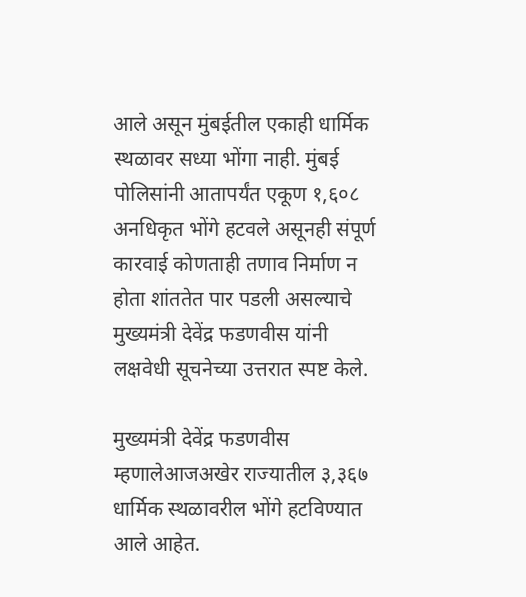आले असून मुंबईतील एकाही धार्मिक स्थळावर सध्या भोंगा नाही. मुंबई पोलिसांनी आतापर्यंत एकूण १,६०८ अनधिकृत भोंगे हटवले असूनही संपूर्ण कारवाई कोणताही तणाव निर्माण न होता शांततेत पार पडली असल्याचे  मुख्यमंत्री देवेंद्र फडणवीस यांनी लक्षवेधी सूचनेच्या उत्तरात स्पष्ट केले.

मुख्यमंत्री देवेंद्र फडणवीस म्हणालेआजअखेर राज्यातील ३,३६७ धार्मिक स्थळावरील भोंगे हटविण्यात आले आहेत.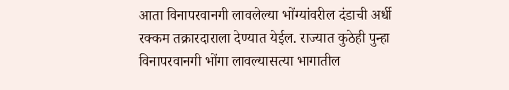आता विनापरवानगी लावलेल्या भोंग्यांवरील दंडाची अर्धी रक्कम तक्रारदाराला देण्यात येईल. राज्यात कुठेही पुन्हा विनापरवानगी भोंगा लावल्यासत्या भागातील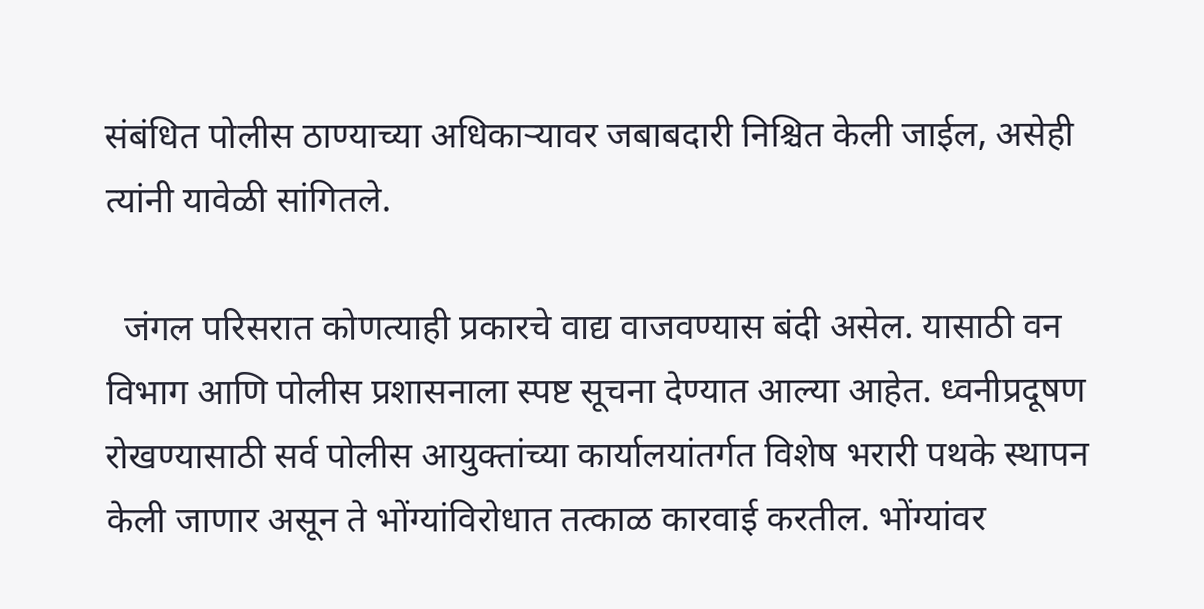संबंधित पोलीस ठाण्याच्या अधिकाऱ्यावर जबाबदारी निश्चित केली जाईल, असेही त्यांनी यावेळी सांगितले.

  जंगल परिसरात कोणत्याही प्रकारचे वाद्य वाजवण्यास बंदी असेल. यासाठी वन विभाग आणि पोलीस प्रशासनाला स्पष्ट सूचना देण्यात आल्या आहेत. ध्वनीप्रदूषण रोखण्यासाठी सर्व पोलीस आयुक्तांच्या कार्यालयांतर्गत विशेष भरारी पथके स्थापन केली जाणार असून ते भोंग्यांविरोधात तत्काळ कारवाई करतील. भोंग्यांवर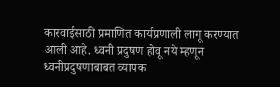कारवाईसाठी प्रमाणित कार्यप्रणाली लागू करण्यात आली आहे. ध्वनी प्रदुषण होवू नये म्हणून ध्वनीप्रदुषणाबाबत व्यापक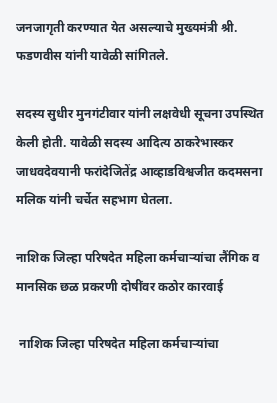जनजागृती करण्यात येत असल्याचे मुख्यमंत्री श्री. फडणवीस यांनी यावेळी सांगितले.

सदस्य सुधीर मुनगंटीवार यांनी लक्षवेधी सूचना उपस्थित केली होती. यावेळी सदस्य आदित्य ठाकरेभास्कर जाधवदेवयानी फरांदेजितेंद्र आव्हाडविश्वजीत कदमसना मलिक यांनी चर्चेत सहभाग घेतला.

नाशिक जिल्हा परिषदेत महिला कर्मचाऱ्यांचा लैंगिक व मानसिक छळ प्रकरणी दोषींवर कठोर कारवाई

 नाशिक जिल्हा परिषदेत महिला कर्मचाऱ्यांचा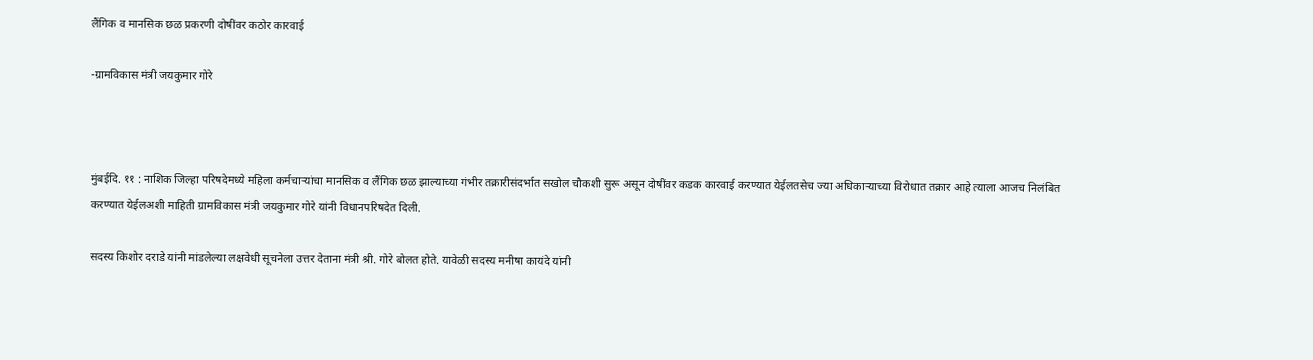लैंगिक व मानसिक छळ प्रकरणी दोषींवर कठोर कारवाई

-ग्रामविकास मंत्री जयकुमार गोरे



मुंबईदि. ११ : नाशिक जिल्हा परिषदेमध्ये महिला कर्मचाऱ्यांचा मानसिक व लैंगिक छळ झाल्याच्या गंभीर तक्रारीसंदर्भात सखोल चौकशी सुरू असून दोषींवर कडक कारवाई करण्यात येईलतसेच ज्या अधिकाऱ्याच्या विरोधात तक्रार आहे त्याला आजच निलंबित करण्यात येईलअशी माहिती ग्रामविकास मंत्री जयकुमार गोरे यांनी विधानपरिषदेत दिली.

सदस्य किशोर दराडे यांनी मांडलेल्या लक्षवेधी सूचनेला उत्तर देताना मंत्री श्री. गोरे बोलत होते. यावेळी सदस्य मनीषा कायंदे यांनी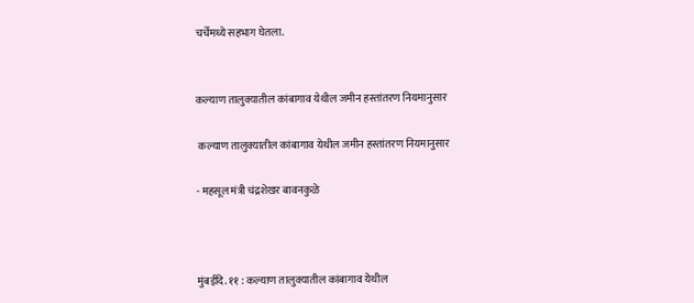चर्चेमध्ये सहभाग घेतला.


कल्याण तालुक्यातील कांबागाव येथील जमीन हस्तांतरण नियमानुसार

 कल्याण तालुक्यातील कांबागाव येथील जमीन हस्तांतरण नियमानुसार

- महसूल मंत्री चंद्रशेखर बावनकुळे



मुंबईदि. ११ : कल्याण तालुक्यातील कांबागाव येथील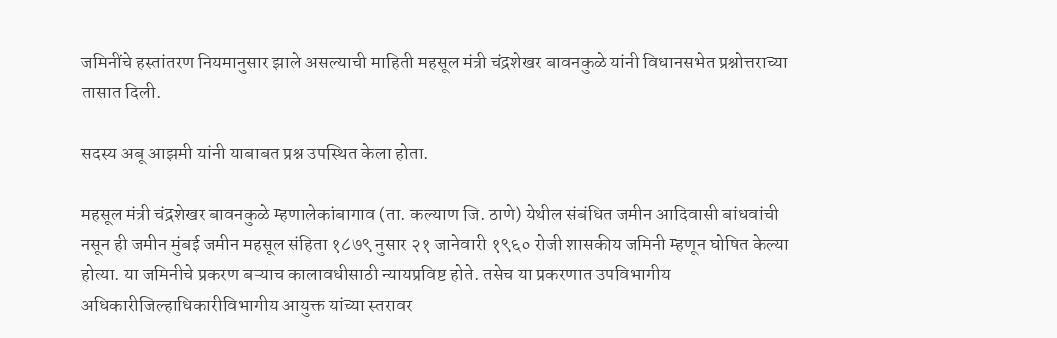जमिनींचे हस्तांतरण नियमानुसार झाले असल्याची माहिती महसूल मंत्री चंद्रशेखर बावनकुळे यांनी विधानसभेत प्रश्नोत्तराच्या तासात दिली.

सदस्य अबू आझमी यांनी याबाबत प्रश्न उपस्थित केला होता.

महसूल मंत्री चंद्रशेखर बावनकुळे म्हणालेकांबागाव (ता. कल्याण जि. ठाणे) येथील संबंधित जमीन आदिवासी बांधवांची नसून ही जमीन मुंबई जमीन महसूल संहिता १८७९ नुसार २१ जानेवारी १९६० रोजी शासकीय जमिनी म्हणून घोषित केल्या होत्या. या जमिनीचे प्रकरण बऱ्याच कालावधीसाठी न्यायप्रविष्ट होते. तसेच या प्रकरणात उपविभागीय अधिकारीजिल्हाधिकारीविभागीय आयुक्त यांच्या स्तरावर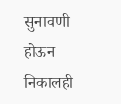सुनावणी होऊन निकालही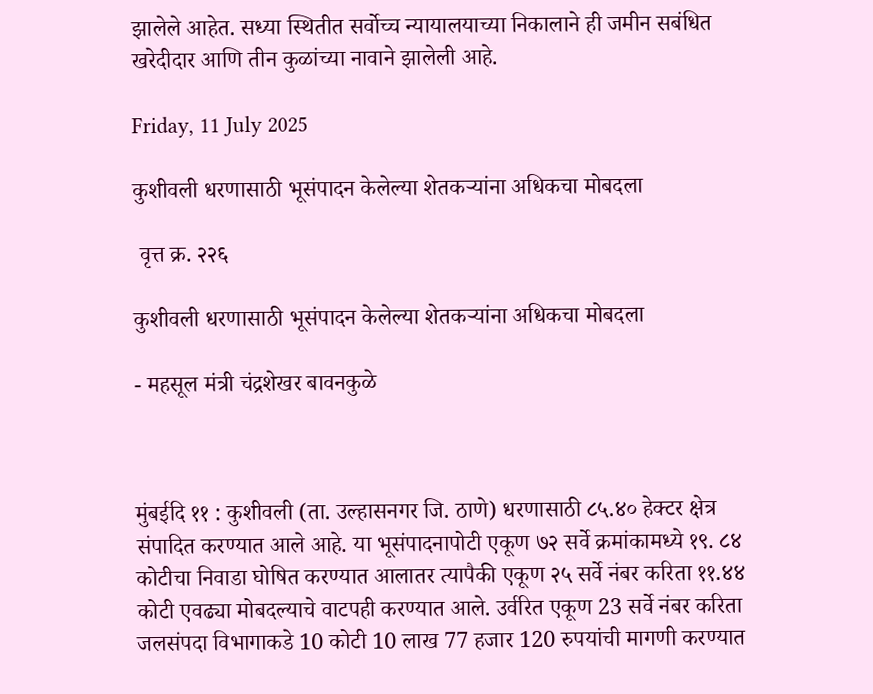झालेले आहेत. सध्या स्थितीत सर्वोच्च न्यायालयाच्या निकालाने ही जमीन सबंधित खरेदीदार आणि तीन कुळांच्या नावाने झालेली आहे.

Friday, 11 July 2025

कुशीवली धरणासाठी भूसंपादन केलेल्या शेतकऱ्यांना अधिकचा मोबदला

 वृत्त क्र. २२६

कुशीवली धरणासाठी भूसंपादन केलेल्या शेतकऱ्यांना अधिकचा मोबदला

- महसूल मंत्री चंद्रशेखर बावनकुळे



मुंबईदि ११ : कुशीवली (ता. उल्हासनगर जि. ठाणे) धरणासाठी ८५.४० हेक्टर क्षेत्र संपादित करण्यात आले आहे. या भूसंपादनापोटी एकूण ७२ सर्वे क्रमांकामध्ये १९. ८४ कोटीचा निवाडा घोषित करण्यात आलातर त्यापैकी एकूण २५ सर्वे नंबर करिता ११.४४ कोटी एवढ्या मोबदल्याचे वाटपही करण्यात आले. उर्वरित एकूण 23 सर्वे नंबर करिता जलसंपदा विभागाकडे 10 कोटी 10 लाख 77 हजार 120 रुपयांची मागणी करण्यात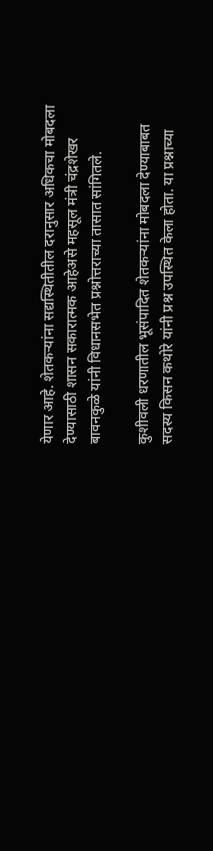येणार आहे. शेतकऱ्यांना सद्यस्थितीतील दरानुसार अधिकचा मोबदला देण्यासाठी शासन सकारात्मक आहेअसे महसूल मंत्री चंद्रशेखर बावनकुळे यांनी विधानसभेत प्रश्नोत्तराच्या तासात सांगितले.

कुशीवली धरणातील भूसंपादित शेतकऱ्यांना मोबदला देण्याबाबत सदस्य किसन कथोरे यांनी प्रश्न उपस्थित केला होता. या प्रश्नाच्या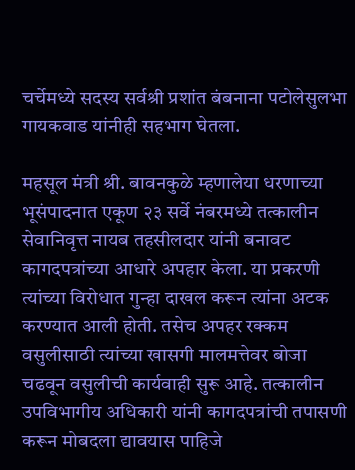चर्चेमध्ये सदस्य सर्वश्री प्रशांत बंबनाना पटोलेसुलभा गायकवाड यांनीही सहभाग घेतला.

महसूल मंत्री श्री. बावनकुळे म्हणालेया धरणाच्या भूसंपादनात एकूण २३ सर्वे नंबरमध्ये तत्कालीन सेवानिवृत्त नायब तहसीलदार यांनी बनावट कागदपत्रांच्या आधारे अपहार केला. या प्रकरणी त्यांच्या विरोधात गुन्हा दाखल करून त्यांना अटक करण्यात आली होती. तसेच अपहर रक्कम वसुलीसाठी त्यांच्या खासगी मालमत्तेवर बोजा चढवून वसुलीची कार्यवाही सुरू आहे. तत्कालीन उपविभागीय अधिकारी यांनी कागदपत्रांची तपासणी करून मोबदला द्यावयास पाहिजे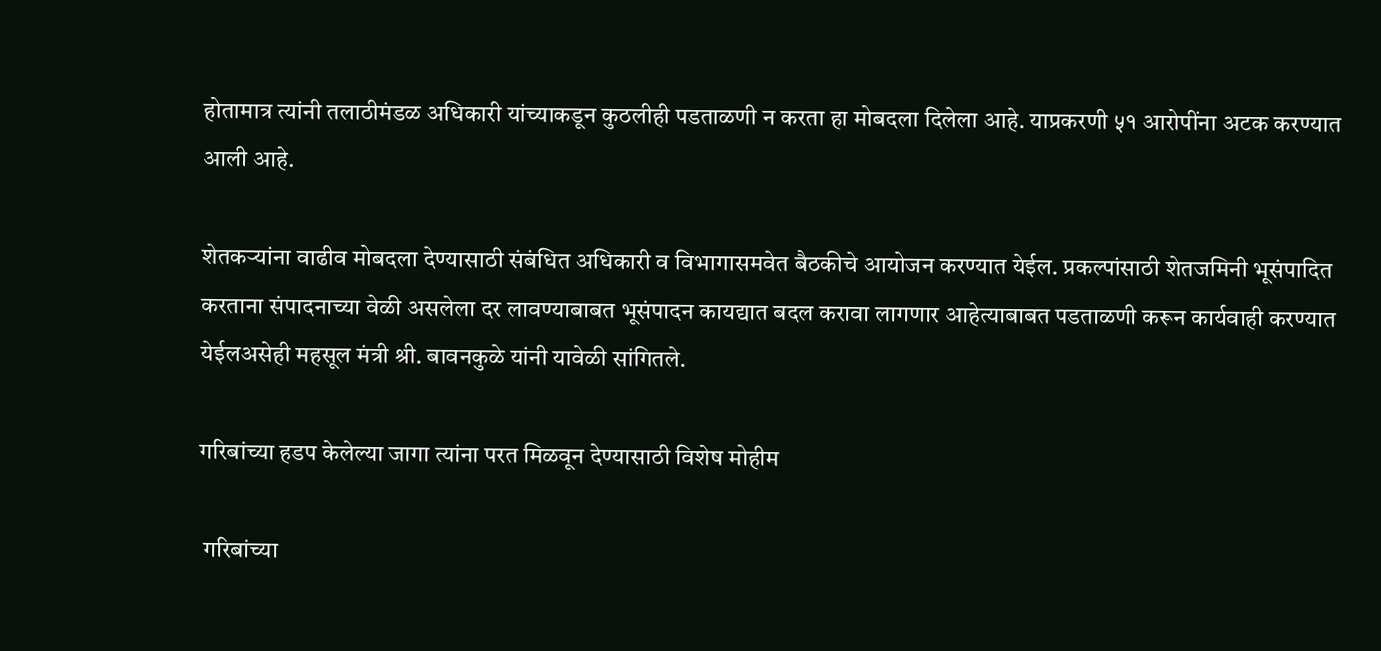होतामात्र त्यांनी तलाठीमंडळ अधिकारी यांच्याकडून कुठलीही पडताळणी न करता हा मोबदला दिलेला आहे. याप्रकरणी ५१ आरोपींना अटक करण्यात आली आहे.

शेतकऱ्यांना वाढीव मोबदला देण्यासाठी संबंधित अधिकारी व विभागासमवेत बैठकीचे आयोजन करण्यात येईल. प्रकल्पांसाठी शेतजमिनी भूसंपादित करताना संपादनाच्या वेळी असलेला दर लावण्याबाबत भूसंपादन कायद्यात बदल करावा लागणार आहेत्याबाबत पडताळणी करून कार्यवाही करण्यात येईलअसेही महसूल मंत्री श्री. बावनकुळे यांनी यावेळी सांगितले.

गरिबांच्या हडप केलेल्या जागा त्यांना परत मिळवून देण्यासाठी विशेष मोहीम

 गरिबांच्या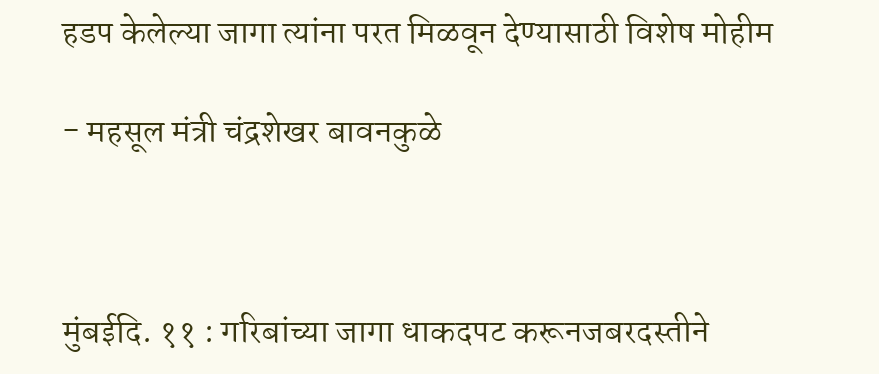हडप केलेल्या जागा त्यांना परत मिळवून देण्यासाठी विशेष मोहीम

- महसूल मंत्री चंद्रशेखर बावनकुळे



मुंबईदि. ११ : गरिबांच्या जागा धाकदपट करूनजबरदस्तीने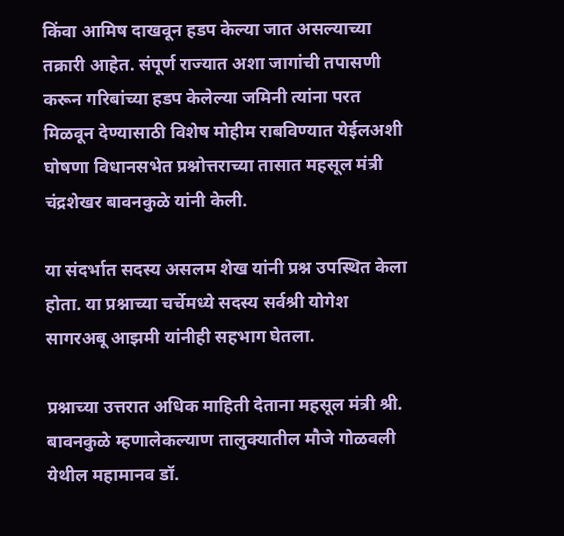किंवा आमिष दाखवून हडप केल्या जात असल्याच्या तक्रारी आहेत. संपूर्ण राज्यात अशा जागांची तपासणी करून गरिबांच्या हडप केलेल्या जमिनी त्यांना परत मिळवून देण्यासाठी विशेष मोहीम राबविण्यात येईलअशी घोषणा विधानसभेत प्रश्नोत्तराच्या तासात महसूल मंत्री चंद्रशेखर बावनकुळे यांनी केली.

या संदर्भात सदस्य असलम शेख यांनी प्रश्न उपस्थित केला होता. या प्रश्नाच्या चर्चेमध्ये सदस्य सर्वश्री योगेश सागरअबू आझमी यांनीही सहभाग घेतला.

प्रश्नाच्या उत्तरात अधिक माहिती देताना महसूल मंत्री श्री. बावनकुळे म्हणालेकल्याण तालुक्यातील मौजे गोळवली येथील महामानव डॉ.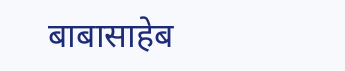बाबासाहेब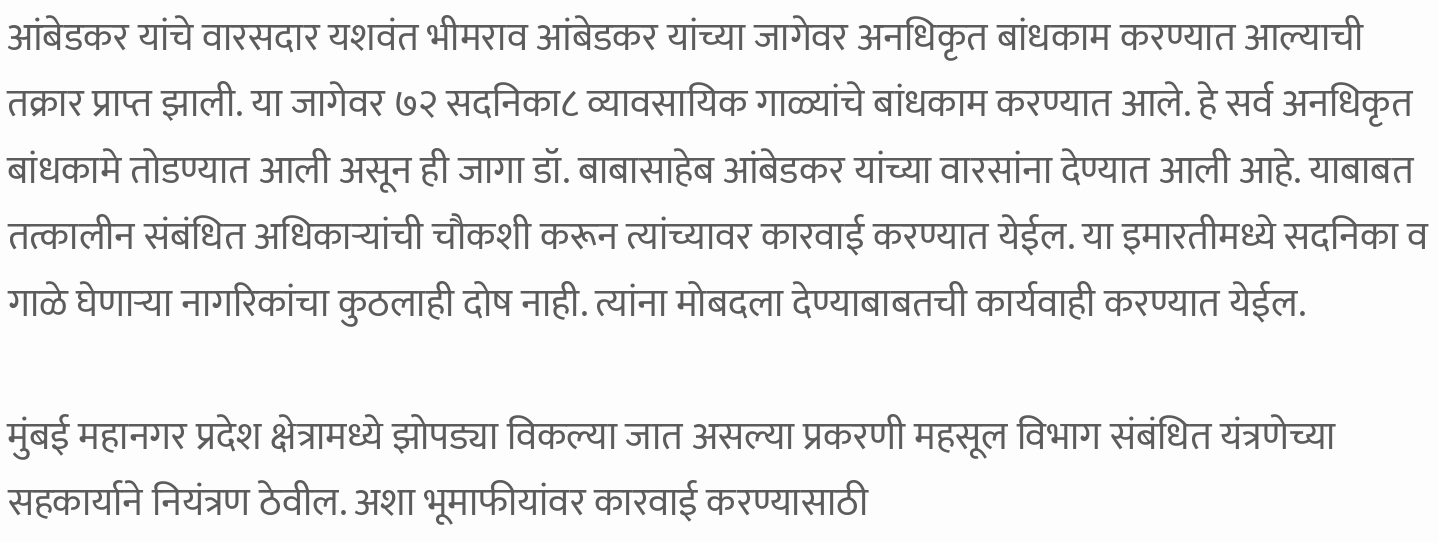आंबेडकर यांचे वारसदार यशवंत भीमराव आंबेडकर यांच्या जागेवर अनधिकृत बांधकाम करण्यात आल्याची तक्रार प्राप्त झाली. या जागेवर ७२ सदनिका८ व्यावसायिक गाळ्यांचे बांधकाम करण्यात आले. हे सर्व अनधिकृत बांधकामे तोडण्यात आली असून ही जागा डॉ. बाबासाहेब आंबेडकर यांच्या वारसांना देण्यात आली आहे. याबाबत तत्कालीन संबंधित अधिकाऱ्यांची चौकशी करून त्यांच्यावर कारवाई करण्यात येईल. या इमारतीमध्ये सदनिका व गाळे घेणाऱ्या नागरिकांचा कुठलाही दोष नाही. त्यांना मोबदला देण्याबाबतची कार्यवाही करण्यात येईल.

मुंबई महानगर प्रदेश क्षेत्रामध्ये झोपड्या विकल्या जात असल्या प्रकरणी महसूल विभाग संबंधित यंत्रणेच्या सहकार्याने नियंत्रण ठेवील. अशा भूमाफीयांवर कारवाई करण्यासाठी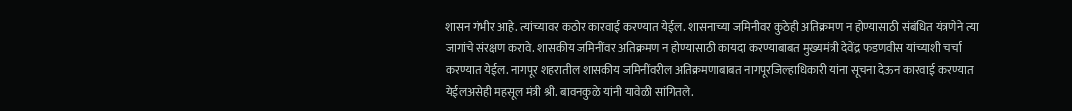शासन गंभीर आहे. त्यांच्यावर कठोर कारवाई करण्यात येईल. शासनाच्या जमिनीवर कुठेही अतिक्रमण न होण्यासाठी संबंधित यंत्रणेने त्या जागांचे संरक्षण करावे. शासकीय जमिनींवर अतिक्रमण न होण्यासाठी कायदा करण्याबाबत मुख्यमंत्री देवेंद्र फडणवीस यांच्याशी चर्चा करण्यात येईल. नागपूर शहरातील शासकीय जमिनींवरील अतिक्रमणाबाबत नागपूरजिल्हाधिकारी यांना सूचना देऊन कारवाई करण्यात येईलअसेही महसूल मंत्री श्री. बावनकुळे यांनी यावेळी सांगितले.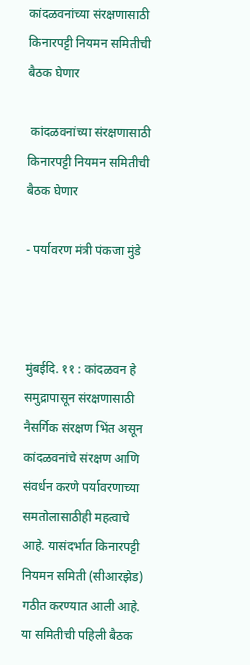कांदळवनांच्या संरक्षणासाठी किनारपट्टी नियमन समितीची बैठक घेणार

 कांदळवनांच्या संरक्षणासाठी किनारपट्टी नियमन समितीची बैठक घेणार

- पर्यावरण मंत्री पंकजा मुंडे



मुंबईदि. ११ : कांदळवन हे समुद्रापासून संरक्षणासाठी नैसर्गिक संरक्षण भिंत असून कांदळवनांचे संरक्षण आणि संवर्धन करणे पर्यावरणाच्या समतोलासाठीही महत्वाचे आहे. यासंदर्भात किनारपट्टी नियमन समिती (सीआरझेड) गठीत करण्यात आली आहे. या समितीची पहिली बैठक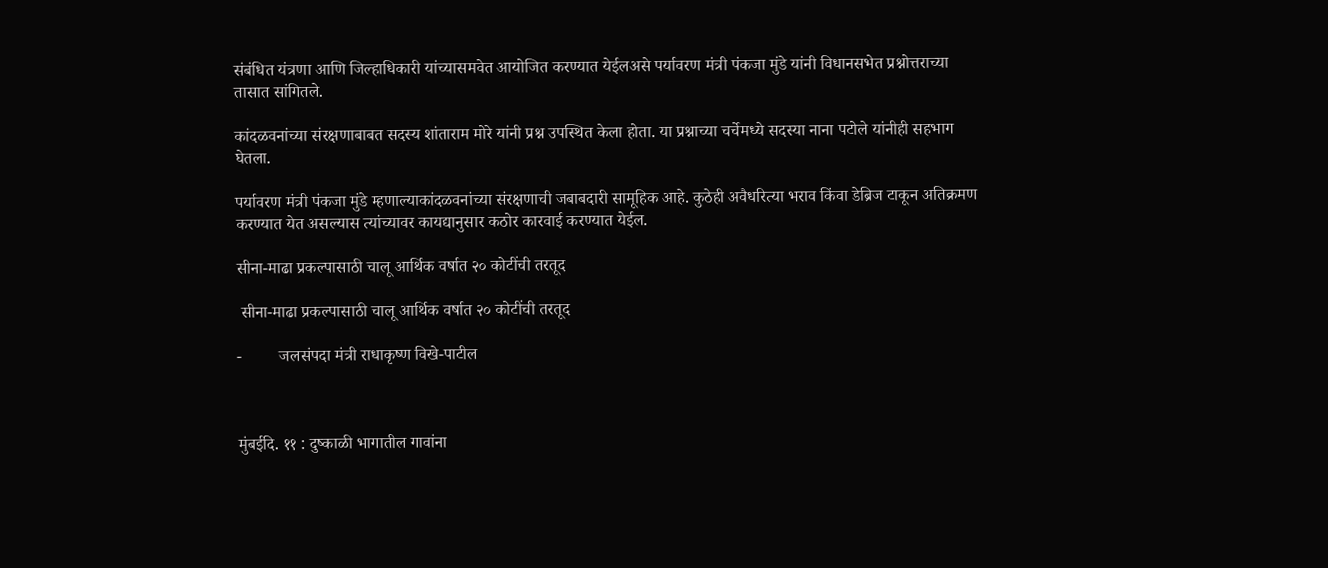संबंधित यंत्रणा आणि जिल्हाधिकारी यांच्यासमवेत आयोजित करण्यात येईलअसे पर्यावरण मंत्री पंकजा मुंडे यांनी विधानसभेत प्रश्नोत्तराच्या तासात सांगितले.

कांदळवनांच्या संरक्षणाबाबत सदस्य शांताराम मोरे यांनी प्रश्न उपस्थित केला होता. या प्रश्नाच्या चर्चेमध्ये सदस्या नाना पटोले यांनीही सहभाग घेतला.

पर्यावरण मंत्री पंकजा मुंडे म्हणाल्याकांदळवनांच्या संरक्षणाची जबाबदारी सामूहिक आहे. कुठेही अवैधरित्या भराव किंवा डेब्रिज टाकून अतिक्रमण करण्यात येत असल्यास त्यांच्यावर कायद्यानुसार कठोर कारवाई करण्यात येईल.

सीना-माढा प्रकल्पासाठी चालू आर्थिक वर्षात २० कोटींची तरतूद

 सीना-माढा प्रकल्पासाठी चालू आर्थिक वर्षात २० कोटींची तरतूद

-         जलसंपदा मंत्री राधाकृष्ण विखे-पाटील



मुंबईदि. ११ : दुष्काळी भागातील गावांना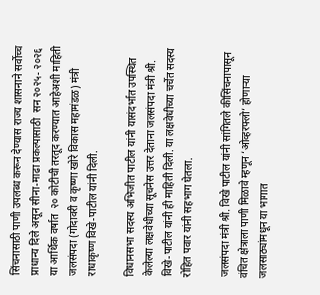सिंचनासाठी पाणी उपलब्ध करून देण्यास राज्य शासनाने सर्वोच्च प्राधान्य दिले असून सीना-माढा प्रकल्पासाठी  सन २०२५- २०२६ या आर्थिक वर्षात  २० कोटीची तरतूद करण्यात आहेअशी माहिती जलसंपदा (गोदावरी व कृष्णा खोरे विकास महामंडळ) मंत्री राधाकृष्ण विखे-पाटील यांनी दिली.

विधानसभा सदस्य अभिजीत पाटील यांनी यासंदर्भात उपस्थित  केलेल्या लक्षवेधीच्या सूचनेस उत्तर देताना जलसंपदा मंत्री श्री. विखे-पाटील यांनी ही माहिती दिली. या लक्षवेधीच्या चर्चेत सदस्य रोहित पवार यांनी सहभाग घेतला.

जलसंपदा मंत्री श्री. विखे पाटील यांनी सांगितले कीसिंचनापासून वंचित क्षेत्राला पाणी मिळावे म्हणून ‘ओव्हरफ्लो’ होणाऱ्या जलसाठ्यांमधून या भागात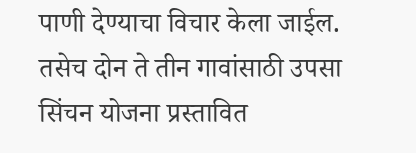पाणी देण्याचा विचार केला जाईल. तसेच दोन ते तीन गावांसाठी उपसा सिंचन योजना प्रस्तावित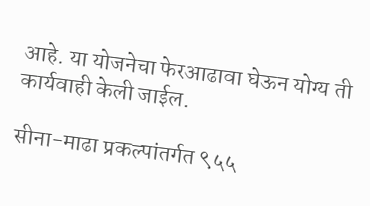आहे. या योजनेचा फेरआढावा घेऊन योग्य ती कार्यवाही केली जाईल.

सीना-माढा प्रकल्पांतर्गत ९५५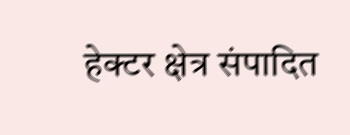हेक्टर क्षेत्र संपादित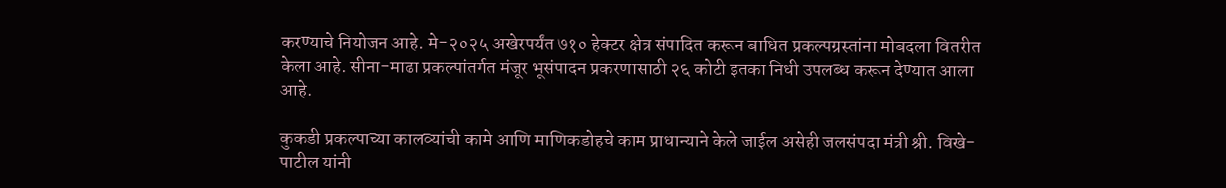करण्याचे नियोजन आहे. मे-२०२५ अखेरपर्यंत ७१० हेक्टर क्षेत्र संपादित करून बाधित प्रकल्पग्रस्तांना मोबदला वितरीत केला आहे. सीना-माढा प्रकल्पांतर्गत मंजूर भूसंपादन प्रकरणासाठी २६ कोटी इतका निधी उपलब्ध करून देण्यात आला आहे.

कुकडी प्रकल्पाच्या कालव्यांची कामे आणि माणिकडोहचे काम प्राधान्याने केले जाईल असेही जलसंपदा मंत्री श्री. विखे-पाटील यांनी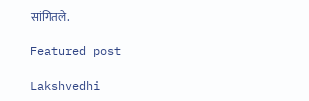सांगितले.

Featured post

Lakshvedhi